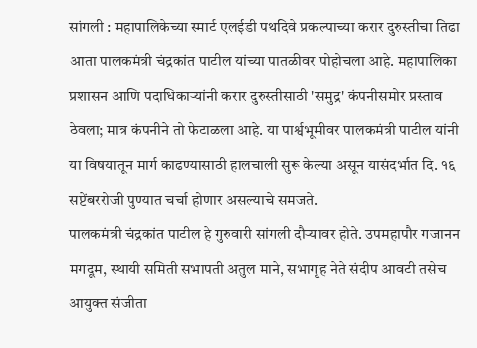सांगली : महापालिकेच्या स्मार्ट एलईडी पथदिवे प्रकल्पाच्या करार दुरुस्तीचा तिढा आता पालकमंत्री चंद्रकांत पाटील यांच्या पातळीवर पोहोचला आहे. महापालिका प्रशासन आणि पदाधिकाऱ्यांनी करार दुरुस्तीसाठी 'समुद्र' कंपनीसमोर प्रस्ताव ठेवला; मात्र कंपनीने तो फेटाळला आहे. या पार्श्वभूमीवर पालकमंत्री पाटील यांनी या विषयातून मार्ग काढण्यासाठी हालचाली सुरू केल्या असून यासंदर्भात दि. १६ सप्टेंबररोजी पुण्यात चर्चा होणार असल्याचे समजते.
पालकमंत्री चंद्रकांत पाटील हे गुरुवारी सांगली दौऱ्यावर होते. उपमहापौर गजानन मगदूम, स्थायी समिती सभापती अतुल माने, सभागृह नेते संदीप आवटी तसेच आयुक्त संजीता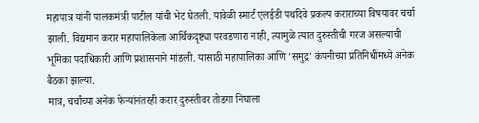महापात्र यांनी पालकमंत्री पाटील यांची भेट घेतली. यावेळी स्मार्ट एलईडी पथदिवे प्रकल्प कराराच्या विषयावर चर्चा झाली. विद्यमान करार महापालिकेला आर्थिकदृष्ट्या परवडणारा नाही, त्यामुळे त्यात दुरुस्तीची गरज असल्याची भूमिका पदाधिकारी आणि प्रशासनाने मांडली. यासाठी महापालिका आणि 'समुद्र' कंपनीच्या प्रतिनिधींमध्ये अनेक बैठका झाल्या.
मात्र, चर्चांच्या अनेक फेऱ्यांनंतरही करार दुरुस्तीवर तोडगा निघाला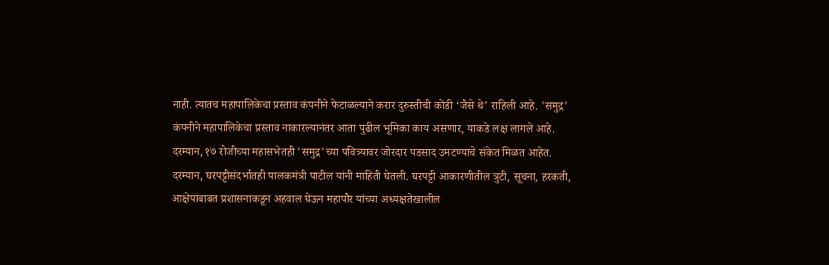नाही. त्यातच महापालिकेचा प्रस्ताव कंपनीने फेटाळल्याने करार दुरुस्तीची कोंडी ‘जैसे थे’ राहिली आहे. 'समुद्र' कंपनीने महापालिकेचा प्रस्ताव नाकारल्यानंतर आता पुढील भूमिका काय असणार, याकडे लक्ष लागले आहे. दरम्यान, १७ रोजीच्या महासभेतही 'समुद्र'च्या पवित्र्यावर जोरदार पडसाद उमटण्याचे संकेत मिळत आहेत. दरम्यान, घरपट्टीसंदर्भातही पालकमंत्री पाटील यांनी माहिती घेतली. घरपट्टी आकारणीतील त्रुटी, सूचना, हरकती, आक्षेपांबाबत प्रशासनाकडून अहवाल घेऊन महापौर यांच्या अध्यक्षतेखालील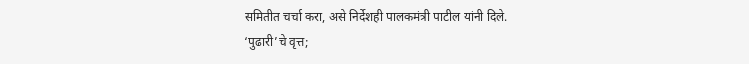समितीत चर्चा करा, असे निर्देशही पालकमंत्री पाटील यांनी दिले.
‘पुढारी’चे वृत्त;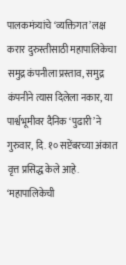पालकमंत्र्यांचे ‘व्यक्तिगत’ लक्ष
करार दुरुस्तीसाठी महापालिकेचा समुद्र कंपनीला प्रस्ताव, समुद्र कंपनीने त्यास दिलेला नकार, या पार्श्वभूमीवर दैनिक ‘पुढारी’ने गुरुवार, दि. १० सप्टेंबरच्या अंकात वृत्त प्रसिद्ध केले आहे. ‘महापालिकेची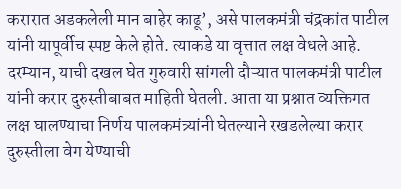करारात अडकलेली मान बाहेर काढू’, असे पालकमंत्री चंद्रकांत पाटील यांनी यापूर्वीच स्पष्ट केले होते. त्याकडे या वृत्तात लक्ष वेधले आहे. दरम्यान, याची दखल घेत गुरुवारी सांगली दौऱ्यात पालकमंत्री पाटील यांनी करार दुरुस्तीबाबत माहिती घेतली. आता या प्रश्नात व्यक्तिगत लक्ष घालण्याचा निर्णय पालकमंत्र्यांनी घेतल्याने रखडलेल्या करार दुरुस्तीला वेग येण्याची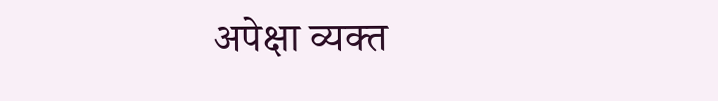अपेक्षा व्यक्त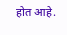होत आहे.